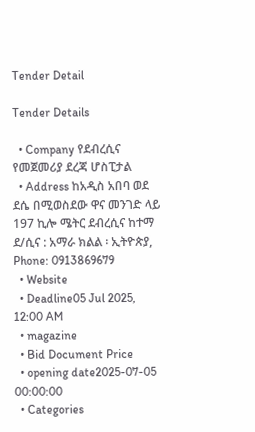Tender Detail

Tender Details

  • Company የደብረሲና የመጀመሪያ ደረጃ ሆስፒታል
  • Address ከአዲስ አበባ ወደ ደሴ በሚወስደው ዋና መንገድ ላይ 197 ኪሎ ሜትር ደብረሲና ከተማ ደ/ሲና : አማራ ክልል ፡ ኢትዮጵያ, Phone: 0913869679
  • Website
  • Deadline05 Jul 2025, 12:00 AM
  • magazine
  • Bid Document Price
  • opening date2025-07-05 00:00:00
  • Categories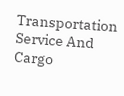Transportation Service And Cargo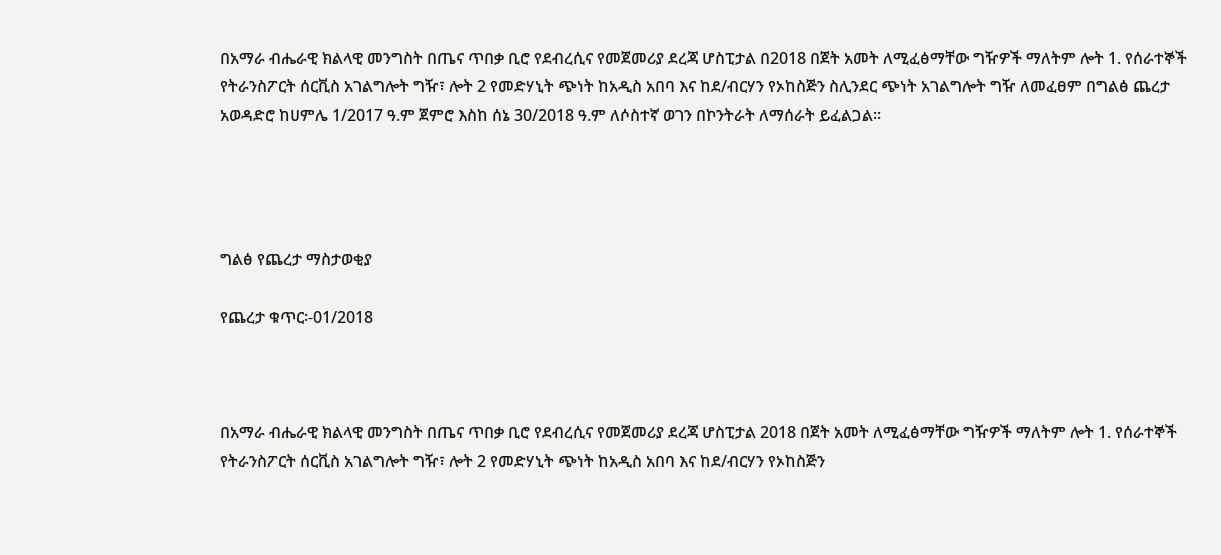በአማራ ብሔራዊ ክልላዊ መንግስት በጤና ጥበቃ ቢሮ የደብረሲና የመጀመሪያ ደረጃ ሆስፒታል በ2018 በጀት አመት ለሚፈፅማቸው ግዥዎች ማለትም ሎት 1. የሰራተኞች የትራንስፖርት ሰርቪስ አገልግሎት ግዥ፣ ሎት 2 የመድሃኒት ጭነት ከአዲስ አበባ እና ከደ/ብርሃን የኦከስጅን ስሊንደር ጭነት አገልግሎት ግዥ ለመፈፀም በግልፅ ጨረታ አወዳድሮ ከሀምሌ 1/2017 ዓ.ም ጀምሮ እስከ ሰኔ 30/2018 ዓ.ም ለሶስተኛ ወገን በኮንትራት ለማሰራት ይፈልጋል፡፡




ግልፅ የጨረታ ማስታወቂያ

የጨረታ ቁጥር፡-01/2018



በአማራ ብሔራዊ ክልላዊ መንግስት በጤና ጥበቃ ቢሮ የደብረሲና የመጀመሪያ ደረጃ ሆስፒታል 2018 በጀት አመት ለሚፈፅማቸው ግዥዎች ማለትም ሎት 1. የሰራተኞች የትራንስፖርት ሰርቪስ አገልግሎት ግዥ፣ ሎት 2 የመድሃኒት ጭነት ከአዲስ አበባ እና ከደ/ብርሃን የኦከስጅን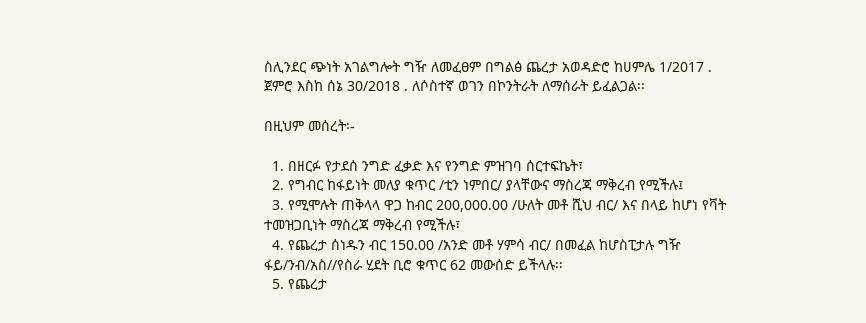ስሊንደር ጭነት አገልግሎት ግዥ ለመፈፀም በግልፅ ጨረታ አወዳድሮ ከሀምሌ 1/2017 . ጀምሮ እስከ ሰኔ 30/2018 . ለሶስተኛ ወገን በኮንትራት ለማሰራት ይፈልጋል፡፡

በዚህም መሰረት፡-

  1. በዘርፉ የታደሰ ንግድ ፈቃድ እና የንግድ ምዝገባ ሰርተፍኬት፣
  2. የግብር ከፋይነት መለያ ቁጥር /ቲን ነምበር/ ያላቸውና ማስረጃ ማቅረብ የሚችሉ፤
  3. የሚሞሉት ጠቅላላ ዋጋ ከብር 200,000.00 /ሁለት መቶ ሺህ ብር/ እና በላይ ከሆነ የቫት ተመዝጋቢነት ማስረጃ ማቅረብ የሚችሉ፣
  4. የጨረታ ሰነዱን ብር 150.00 /አንድ መቶ ሃምሳ ብር/ በመፈል ከሆስፒታሉ ግዥ ፋይ/ንብ/አስ//የስራ ሂደት ቢሮ ቁጥር 62 መውሰድ ይችላሉ፡፡
  5. የጨረታ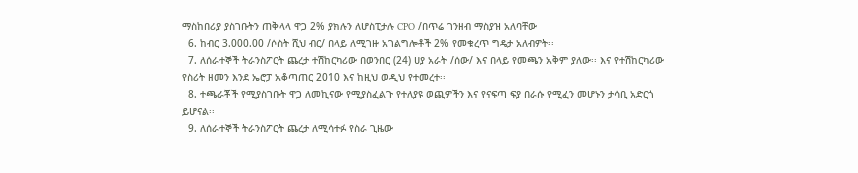ማስከበሪያ ያስገቡትን ጠቅላላ ዋጋ 2% ያክሉን ለሆስፒታሉ CPO /በጥሬ ገንዘብ ማስያዝ አለባቸው
  6. ከብር 3.000.00 /ሶስት ሺህ ብር/ በላይ ለሚገዙ አገልግሎቶች 2% የመቁረጥ ግዴታ አለብዎት፡፡
  7. ለሰራተኞች ትራንስፖርት ጨረታ ተሽከርካሪው በወንበር (24) ሀያ አራት /ሰው/ እና በላይ የመጫን አቅም ያለው፡፡ እና የተሽከርካሪው የስሪት ዘመን እንደ ኤሮፓ አቆጣጠር 2010 እና ከዚህ ወዲህ የተመረተ፡፡
  8. ተጫራቾች የሚያስገቡት ዋጋ ለመኪናው የሚያስፈልጉ የተለያዩ ወጪዎችን እና የናፍጣ ፍያ በራሱ የሚፈን መሆኑን ታሳቢ አድርጎ ይሆናል፡፡
  9. ለሰራተኞች ትራንስፖርት ጨረታ ለሚሳተፉ የስራ ጊዜው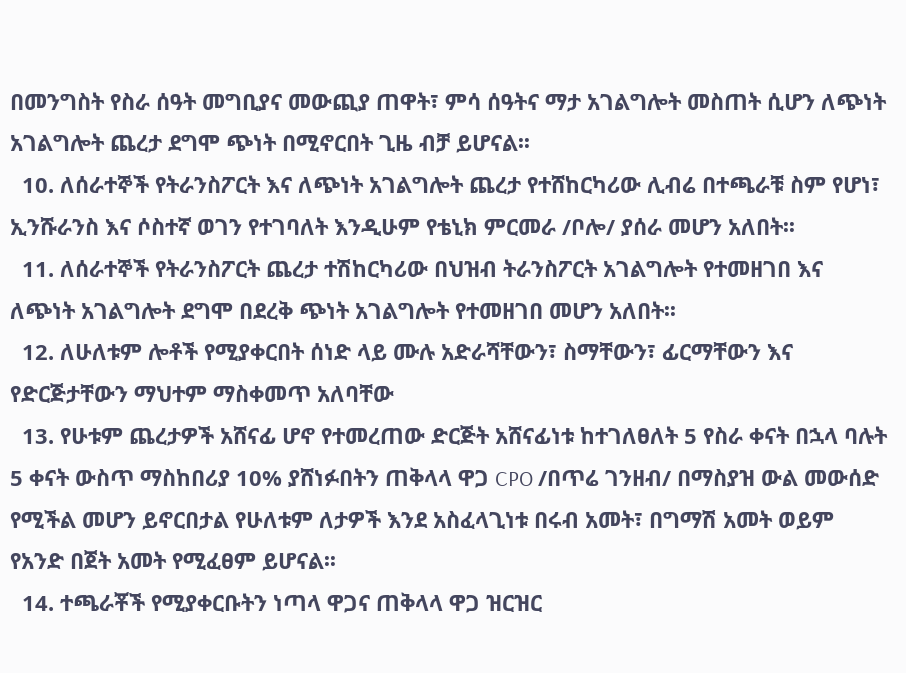በመንግስት የስራ ሰዓት መግቢያና መውጪያ ጠዋት፣ ምሳ ሰዓትና ማታ አገልግሎት መስጠት ሲሆን ለጭነት አገልግሎት ጨረታ ደግሞ ጭነት በሚኖርበት ጊዜ ብቻ ይሆናል፡፡
  10. ለሰራተኞች የትራንስፖርት እና ለጭነት አገልግሎት ጨረታ የተሸከርካሪው ሊብሬ በተጫራቹ ስም የሆነ፣ ኢንሹራንስ እና ሶስተኛ ወገን የተገባለት እንዲሁም የቴኒክ ምርመራ /ቦሎ/ ያሰራ መሆን አለበት፡፡
  11. ለሰራተኞች የትራንስፖርት ጨረታ ተሽከርካሪው በህዝብ ትራንስፖርት አገልግሎት የተመዘገበ እና ለጭነት አገልግሎት ደግሞ በደረቅ ጭነት አገልግሎት የተመዘገበ መሆን አለበት፡፡
  12. ለሁለቱም ሎቶች የሚያቀርበት ሰነድ ላይ ሙሉ አድራሻቸውን፣ ስማቸውን፣ ፊርማቸውን እና የድርጅታቸውን ማህተም ማስቀመጥ አለባቸው
  13. የሁቱም ጨረታዎች አሸናፊ ሆኖ የተመረጠው ድርጅት አሸናፊነቱ ከተገለፀለት 5 የስራ ቀናት በኋላ ባሉት 5 ቀናት ውስጥ ማስከበሪያ 10% ያሸነፉበትን ጠቅላላ ዋጋ CPO /በጥሬ ገንዘብ/ በማስያዝ ውል መውሰድ የሚችል መሆን ይኖርበታል የሁለቱም ለታዎች እንደ አስፈላጊነቱ በሩብ አመት፣ በግማሽ አመት ወይም የአንድ በጀት አመት የሚፈፀም ይሆናል፡፡
  14. ተጫራቾች የሚያቀርቡትን ነጣላ ዋጋና ጠቅላላ ዋጋ ዝርዝር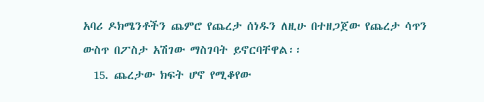አባሪ ዶክሜንቶችን ጨምሮ የጨረታ ሰነዱን ለዚሁ በተዘጋጀው የጨረታ ሳጥን ውስጥ በፖስታ አሽገው ማስገባት ይኖርባቸዋል፡፡
  15. ጨረታው ክፍት ሆኖ የሚቆየው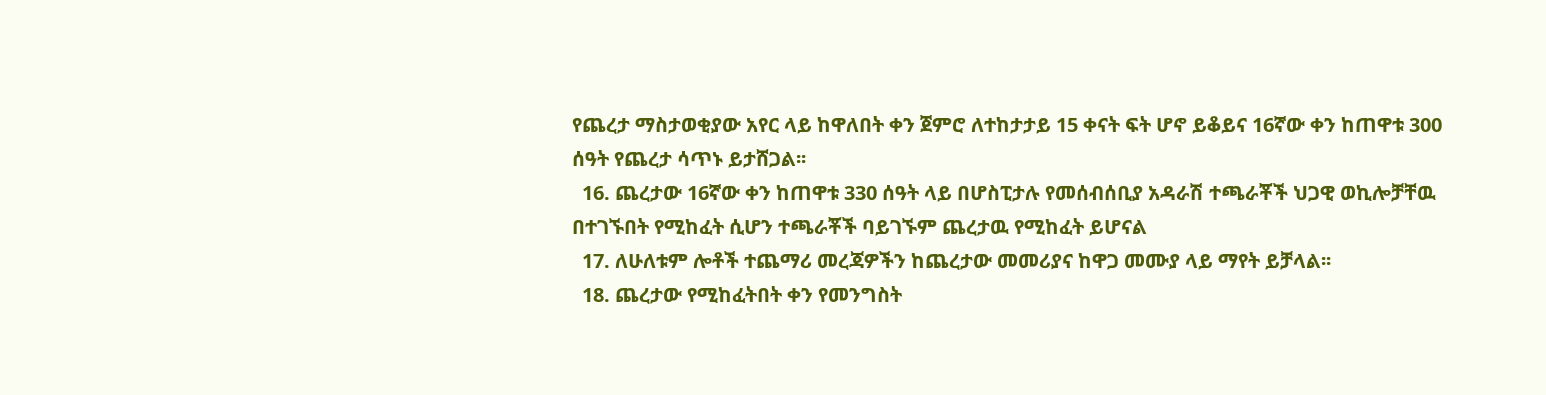የጨረታ ማስታወቂያው አየር ላይ ከዋለበት ቀን ጀምሮ ለተከታታይ 15 ቀናት ፍት ሆኖ ይቆይና 16ኛው ቀን ከጠዋቱ 300 ሰዓት የጨረታ ሳጥኑ ይታሸጋል፡፡
  16. ጨረታው 16ኛው ቀን ከጠዋቱ 330 ሰዓት ላይ በሆስፒታሉ የመሰብሰቢያ አዳራሽ ተጫራቾች ህጋዊ ወኪሎቻቸዉ በተገኙበት የሚከፈት ሲሆን ተጫራቾች ባይገኙም ጨረታዉ የሚከፈት ይሆናል
  17. ለሁለቱም ሎቶች ተጨማሪ መረጃዎችን ከጨረታው መመሪያና ከዋጋ መሙያ ላይ ማየት ይቻላል፡፡
  18. ጨረታው የሚከፈትበት ቀን የመንግስት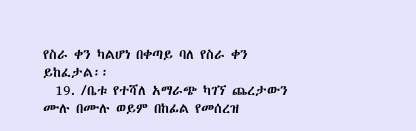የስራ ቀን ካልሆነ በቀጣይ ባለ የስራ ቀን ይከፈታል፡፡
  19. /ቤቱ የተሻለ አማራጭ ካገኘ ጨረታውን ሙሉ በሙሉ ወይም በከፊል የመሰረዝ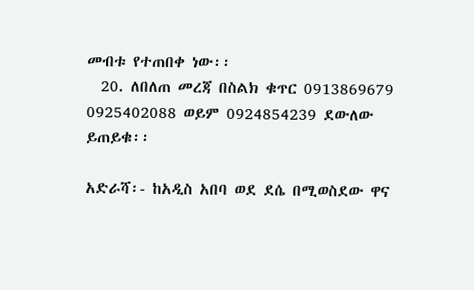መብቱ የተጠበቀ ነው፡፡
  20. ለበለጠ መረጃ በስልክ ቁጥር 0913869679 0925402088 ወይም 0924854239 ደውለው ይጠይቁ፡፡

አድራሻ፡- ከአዲስ አበባ ወደ ደሴ በሚወስደው ዋና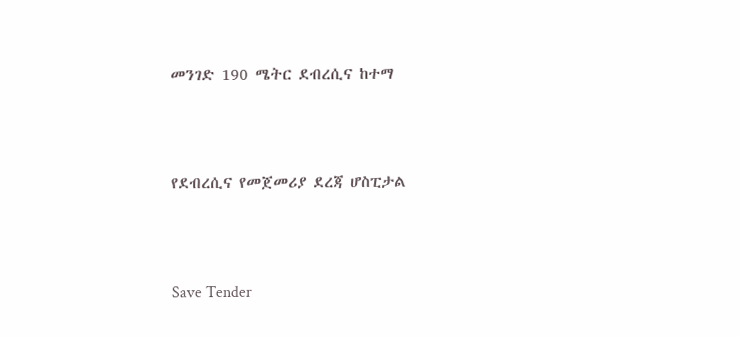መንገድ 190 ሜትር ደብረሲና ከተማ



የደብረሲና የመጀመሪያ ደረጃ ሆስፒታል



Save Tender